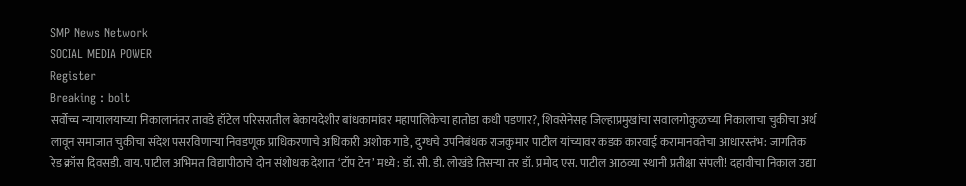SMP News Network
SOCIAL MEDIA POWER
Register
Breaking : bolt
सर्वोच्च न्यायालयाच्या निकालानंतर तावडे हॉटेल परिसरातील बेकायदेशीर बांधकामांवर महापालिकेचा हातोडा कधी पडणार?, शिवसेनेसह जिल्हाप्रमुखांचा सवालगोकुळच्या निकालाचा चुकीचा अर्थ लावून समाजात चुकीचा संदेश पसरविणाऱ्या निवडणूक प्राधिकरणाचे अधिकारी अशोक गाडे, दुग्धचे उपनिबंधक राजकुमार पाटील यांच्यावर कडक कारवाई करामानवतेचा आधारस्तंभ: जागतिक रेड क्रॉस दिवसडी. वाय. पाटील अभिमत विद्यापीठाचे दोन संशोधक देशात ‘टॉप टेन’ मध्ये : डॉ. सी. डी. लोखंडे तिसऱ्या तर डॉ. प्रमोद एस. पाटील आठव्या स्थानी प्रतीक्षा संपली! दहावीचा निकाल उद्या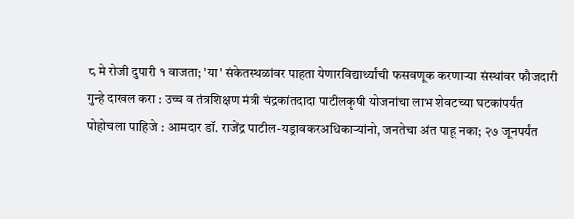८ मे रोजी दुपारी १ वाजता; 'या' संकेतस्थळांवर पाहता येणारविद्यार्थ्यांची फसवणूक करणाऱ्या संस्थांवर फौजदारी गुन्हे दाखल करा : उच्च व तंत्रशिक्षण मंत्री चंद्रकांतदादा पाटीलकृषी योजनांचा लाभ शेवटच्या घटकांपर्यंत पोहोचला पाहिजे : आमदार डॉ. राजेंद्र पाटील-यड्रावकरअधिकाऱ्यांनो, जनतेचा अंत पाहू नका; २७ जूनपर्यंत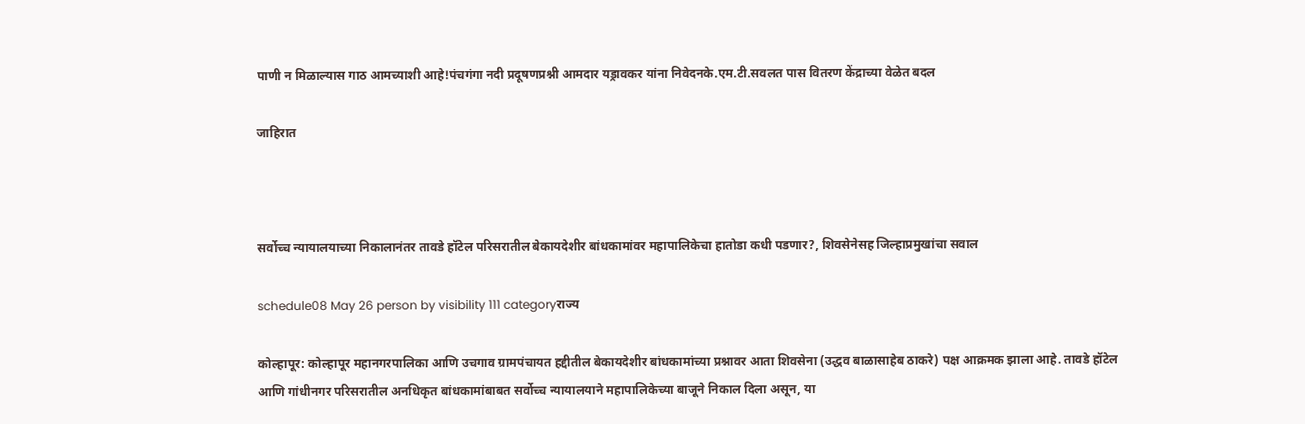पाणी न मिळाल्यास गाठ आमच्याशी आहे!पंचगंगा नदी प्रदूषणप्रश्नी आमदार यड्रावकर यांना निवेदनके.एम.टी.सवलत पास वितरण केंद्राच्या वेळेत बदल

जाहिरात



सर्वोच्च न्यायालयाच्या निकालानंतर तावडे हॉटेल परिसरातील बेकायदेशीर बांधकामांवर महापालिकेचा हातोडा कधी पडणार?, शिवसेनेसह जिल्हाप्रमुखांचा सवाल

schedule08 May 26 person by visibility 111 categoryराज्य

कोल्हापूर: कोल्हापूर महानगरपालिका आणि उचगाव ग्रामपंचायत हद्दीतील बेकायदेशीर बांधकामांच्या प्रश्नावर आता शिवसेना (उद्धव बाळासाहेब ठाकरे) पक्ष आक्रमक झाला आहे. तावडे हॉटेल आणि गांधीनगर परिसरातील अनधिकृत बांधकामांबाबत सर्वोच्च न्यायालयाने महापालिकेच्या बाजूने निकाल दिला असून, या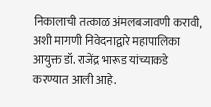निकालाची तत्काळ अंमलबजावणी करावी, अशी मागणी निवेदनाद्वारे महापालिका आयुक्त डॉ. राजेंद्र भारूड यांच्याकडे करण्यात आली आहे.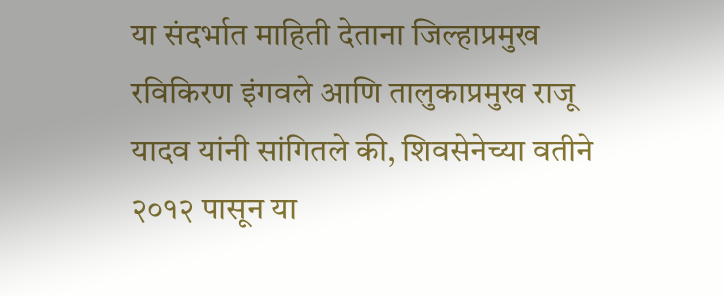या संदर्भात माहिती देताना जिल्हाप्रमुख रविकिरण इंगवले आणि तालुकाप्रमुख राजू यादव यांनी सांगितले की, शिवसेनेच्या वतीने २०१२ पासून या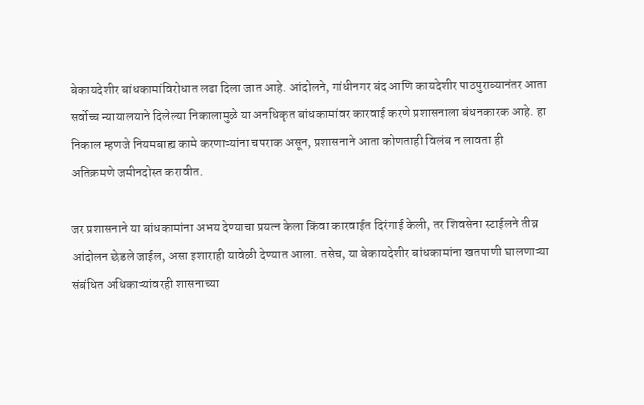बेकायदेशीर बांधकामांविरोधात लढा दिला जात आहे. आंदोलने, गांधीनगर बंद आणि कायदेशीर पाठपुराव्यानंतर आता सर्वोच्च न्यायालयाने दिलेल्या निकालामुळे या अनधिकृत बांधकामांवर कारवाई करणे प्रशासनाला बंधनकारक आहे. हा निकाल म्हणजे नियमबाह्य कामे करणाऱ्यांना चपराक असून, प्रशासनाने आता कोणताही विलंब न लावता ही अतिक्रमणे जमीनदोस्त करावीत.

जर प्रशासनाने या बांधकामांना अभय देण्याचा प्रयत्न केला किंवा कारवाईत दिरंगाई केली, तर शिवसेना स्टाईलने तीव्र आंदोलन छेडले जाईल, असा इशाराही यावेळी देण्यात आला. तसेच, या बेकायदेशीर बांधकामांना खतपाणी घालणाऱ्या संबंधित अधिकाऱ्यांवरही शासनाच्या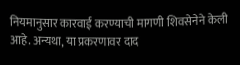नियमानुसार कारवाई करण्याची मागणी शिवसेनेने केली आहे. अन्यथा, या प्रकरणावर दाद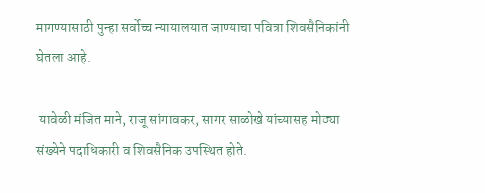मागण्यासाठी पुन्हा सर्वोच्च न्यायालयात जाण्याचा पवित्रा शिवसैनिकांनी घेतला आहे.

 यावेळी मंजित माने, राजू सांगावकर, सागर साळोखे यांच्यासह मोठ्या संख्येने पदाधिकारी व शिवसैनिक उपस्थित होते.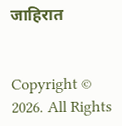जाहिरात


Copyright © 2026. All Rights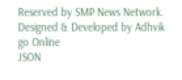Reserved by SMP News Network.
Designed & Developed by Adhvik go Online
JSON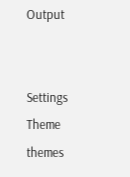Output


Settings
Theme
themes